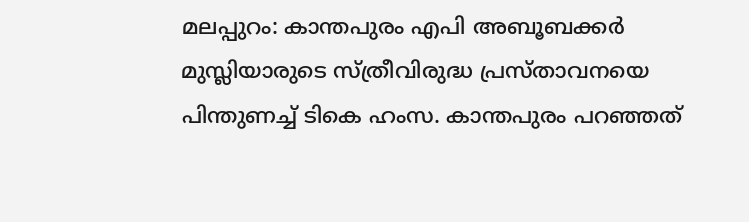മലപ്പുറം: കാന്തപുരം എപി അബൂബക്കർ മുസ്ലിയാരുടെ സ്ത്രീവിരുദ്ധ പ്രസ്താവനയെ പിന്തുണച്ച് ടികെ ഹംസ. കാന്തപുരം പറഞ്ഞത്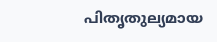പിതൃതുല്യമായ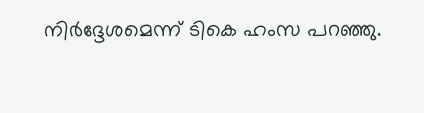നിർദ്ദേശമെന്ന് ടികെ ഹംസ പറഞ്ഞു.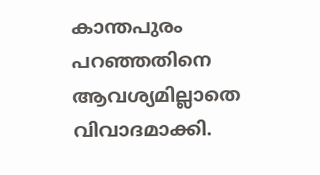കാന്തപുരം പറഞ്ഞതിനെ ആവശ്യമില്ലാതെ വിവാദമാക്കി.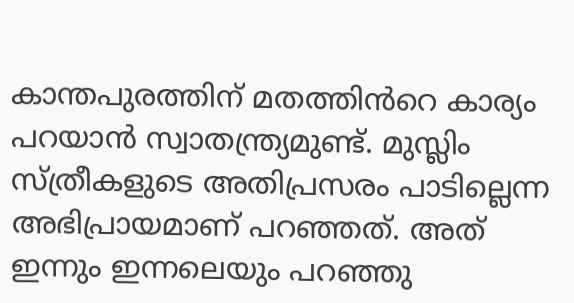കാന്തപുരത്തിന് മതത്തിൻറെ കാര്യം പറയാൻ സ്വാതന്ത്ര്യമുണ്ട്. മുസ്ലിം സ്ത്രീകളുടെ അതിപ്രസരം പാടില്ലെന്ന അഭിപ്രായമാണ് പറഞ്ഞത്. അത് ഇന്നും ഇന്നലെയും പറഞ്ഞു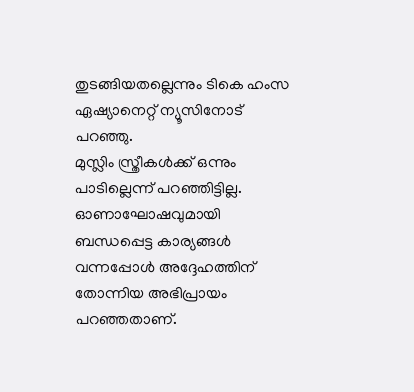തുടങ്ങിയതല്ലെന്നും ടികെ ഹംസ ഏഷ്യാനെറ്റ് ന്യൂസിനോട് പറഞ്ഞു.
മുസ്ലിം സ്ത്രീകൾക്ക് ഒന്നും പാടില്ലെന്ന് പറഞ്ഞിട്ടില്ല. ഓണാഘോഷവുമായി ബന്ധപ്പെട്ട കാര്യങ്ങൾ വന്നപ്പോൾ അദ്ദേഹത്തിന് തോന്നിയ അഭിപ്രായം പറഞ്ഞതാണ്.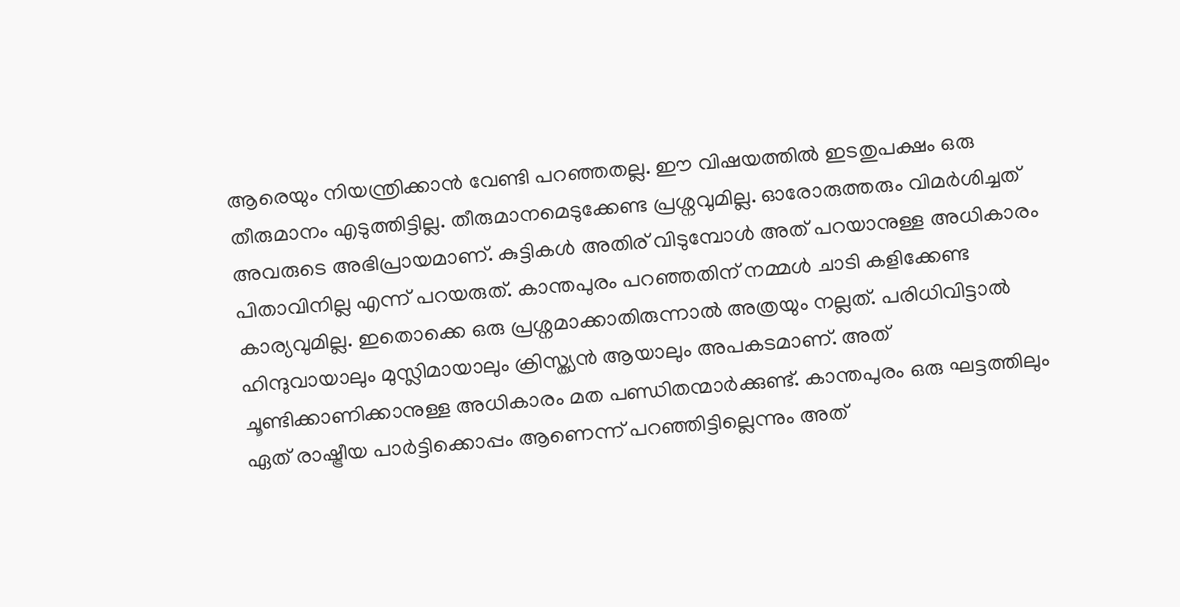ആരെയും നിയന്ത്രിക്കാൻ വേണ്ടി പറഞ്ഞതല്ല. ഈ വിഷയത്തിൽ ഇടതുപക്ഷം ഒരു തീരുമാനം എടുത്തിട്ടില്ല. തീരുമാനമെടുക്കേണ്ട പ്രശ്നവുമില്ല. ഓരോരുത്തരും വിമർശിച്ചത് അവരുടെ അഭിപ്രായമാണ്. കുട്ടികൾ അതിര് വിടുമ്പോൾ അത് പറയാനുള്ള അധികാരം പിതാവിനില്ല എന്ന് പറയരുത്. കാന്തപുരം പറഞ്ഞതിന് നമ്മൾ ചാടി കളിക്കേണ്ട കാര്യവുമില്ല. ഇതൊക്കെ ഒരു പ്രശ്നമാക്കാതിരുന്നാൽ അത്രയും നല്ലത്. പരിധിവിട്ടാൽ ഹിന്ദുവായാലും മുസ്ലിമായാലും ക്രിസ്ത്യൻ ആയാലും അപകടമാണ്. അത് ചൂണ്ടിക്കാണിക്കാനുള്ള അധികാരം മത പണ്ഡിതന്മാർക്കുണ്ട്. കാന്തപുരം ഒരു ഘട്ടത്തിലും ഏത് രാഷ്ട്രീയ പാർട്ടിക്കൊപ്പം ആണെന്ന് പറഞ്ഞിട്ടില്ലെന്നും അത്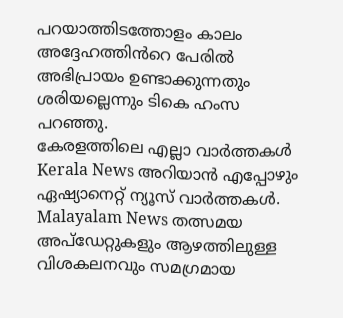പറയാത്തിടത്തോളം കാലം അദ്ദേഹത്തിൻറെ പേരിൽ അഭിപ്രായം ഉണ്ടാക്കുന്നതും ശരിയല്ലെന്നും ടികെ ഹംസ പറഞ്ഞു.
കേരളത്തിലെ എല്ലാ വാർത്തകൾ Kerala News അറിയാൻ എപ്പോഴും ഏഷ്യാനെറ്റ് ന്യൂസ് വാർത്തകൾ. Malayalam News തത്സമയ അപ്ഡേറ്റുകളും ആഴത്തിലുള്ള വിശകലനവും സമഗ്രമായ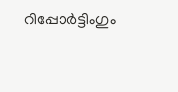റിപ്പോർട്ടിംഗും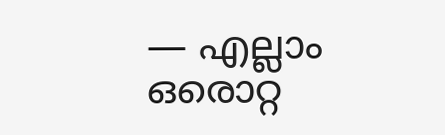— എല്ലാം ഒരൊറ്റ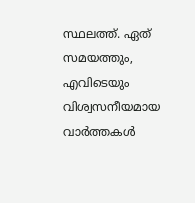സ്ഥലത്ത്. ഏത് സമയത്തും, എവിടെയും വിശ്വസനീയമായ വാർത്തകൾ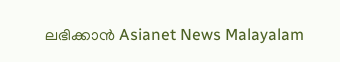ലഭിക്കാൻ Asianet News Malayalam